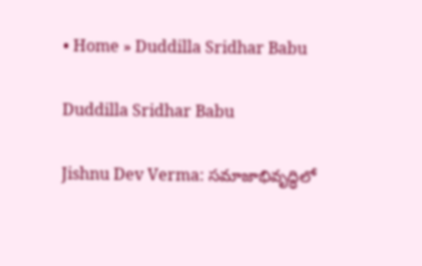• Home » Duddilla Sridhar Babu

Duddilla Sridhar Babu

Jishnu Dev Verma: సమాజాభివృద్ధిలో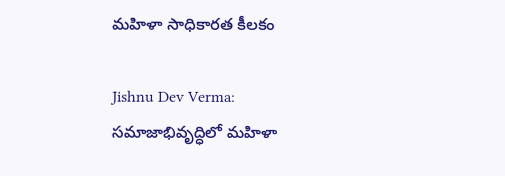మహిళా సాధికారత కీలకం

Jishnu Dev Verma: సమాజాభివృద్ధిలో మహిళా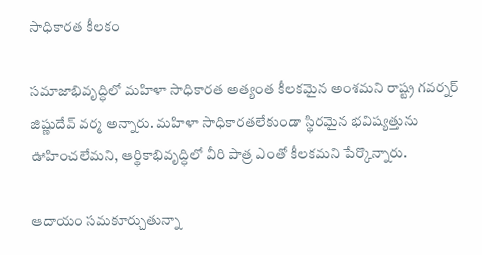సాధికారత కీలకం

సమాజాభివృద్ధిలో మహిళా సాధికారత అత్యంత కీలకమైన అంశమని రాష్ట్ర గవర్నర్‌ జిష్ణుదేవ్‌ వర్మ అన్నారు. మహిళా సాధికారతలేకుండా స్థిరమైన భవిష్యత్తును ఊహించలేమని, ఆర్థికాభివృద్ధిలో వీరి పాత్ర ఎంతో కీలకమని పేర్కొన్నారు.

ఆదాయం సమకూర్చుతున్నా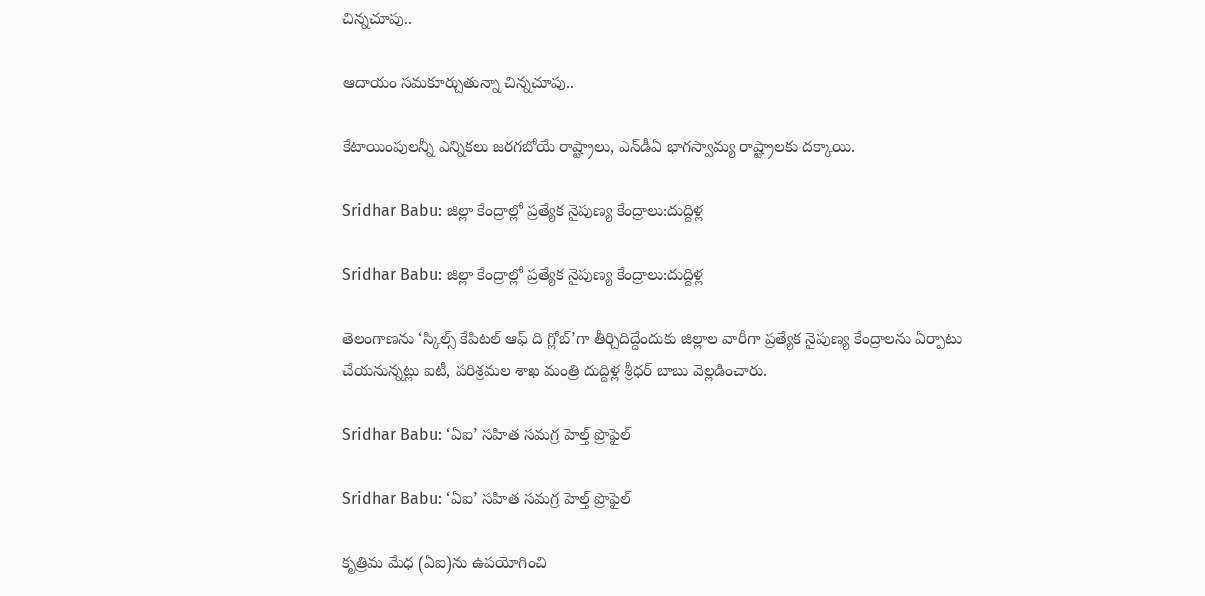చిన్నచూపు..

ఆదాయం సమకూర్చుతున్నా చిన్నచూపు..

కేటాయింపులన్నీ ఎన్నికలు జరగబోయే రాష్ట్రాలు, ఎన్‌డీఏ భాగస్వామ్య రాష్ట్రాలకు దక్కాయి.

Sridhar Babu: జిల్లా కేంద్రాల్లో ప్రత్యేక నైపుణ్య కేంద్రాలు:దుద్దిళ్ల

Sridhar Babu: జిల్లా కేంద్రాల్లో ప్రత్యేక నైపుణ్య కేంద్రాలు:దుద్దిళ్ల

తెలంగాణను ‘స్కిల్స్‌ కేపిటల్‌ ఆఫ్‌ ది గ్లోబ్‌’గా తీర్చిదిద్దేందుకు జిల్లాల వారీగా ప్రత్యేక నైపుణ్య కేంద్రాలను ఏర్పాటు చేయనున్నట్లు ఐటీ, పరిశ్రమల శాఖ మంత్రి దుద్దిళ్ల శ్రీధర్‌ బాబు వెల్లడించారు.

Sridhar Babu: ‘ఏఐ’ సహిత సమగ్ర హెల్త్‌ ప్రొఫైల్‌

Sridhar Babu: ‘ఏఐ’ సహిత సమగ్ర హెల్త్‌ ప్రొఫైల్‌

కృత్రిమ మేధ (ఏఐ)ను ఉపయోగించి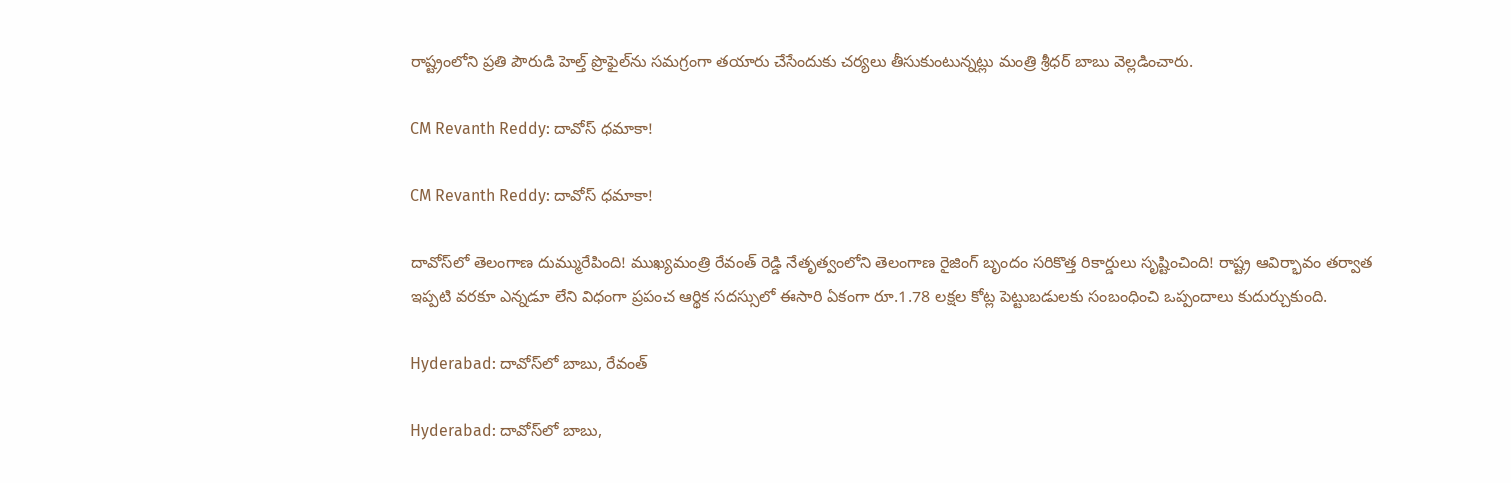రాష్ట్రంలోని ప్రతి పౌరుడి హెల్త్‌ ప్రొఫైల్‌ను సమగ్రంగా తయారు చేసేందుకు చర్యలు తీసుకుంటున్నట్లు మంత్రి శ్రీధర్‌ బాబు వెల్లడించారు.

CM Revanth Reddy: దావోస్ ధమాకా!

CM Revanth Reddy: దావోస్ ధమాకా!

దావోస్‌లో తెలంగాణ దుమ్మురేపింది! ముఖ్యమంత్రి రేవంత్‌ రెడ్డి నేతృత్వంలోని తెలంగాణ రైజింగ్‌ బృందం సరికొత్త రికార్డులు సృష్టించింది! రాష్ట్ర ఆవిర్భావం తర్వాత ఇప్పటి వరకూ ఎన్నడూ లేని విధంగా ప్రపంచ ఆర్థిక సదస్సులో ఈసారి ఏకంగా రూ.1.78 లక్షల కోట్ల పెట్టుబడులకు సంబంధించి ఒప్పందాలు కుదుర్చుకుంది.

Hyderabad: దావోస్‌లో బాబు, రేవంత్‌

Hyderabad: దావోస్‌లో బాబు,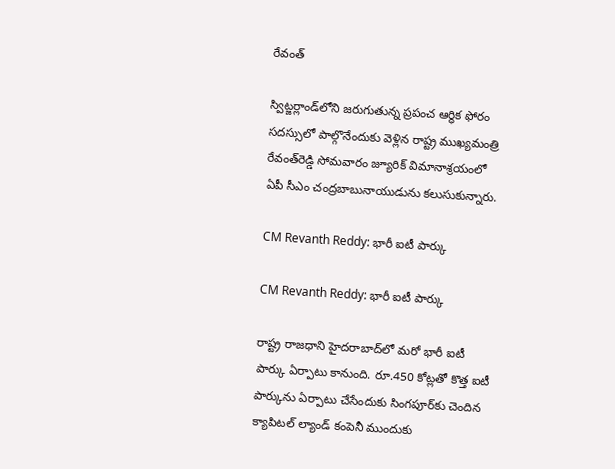రేవంత్‌

స్విట్జర్లాండ్‌లోని జరుగుతున్న ప్రపంచ ఆర్థిక ఫోరం సదస్సులో పాల్గొనేందుకు వెళ్లిన రాష్ట్ర ముఖ్యమంత్రి రేవంత్‌రెడ్డి సోమవారం జ్యూరిక్‌ విమానాశ్రయంలో ఏపీ సీఎం చంద్రబాబునాయుడును కలుసుకున్నారు.

CM Revanth Reddy: భారీ ఐటీ పార్కు

CM Revanth Reddy: భారీ ఐటీ పార్కు

రాష్ట్ర రాజధాని హైదరాబాద్‌లో మరో భారీ ఐటీ పార్కు ఏర్పాటు కానుంది. రూ.450 కోట్లతో కొత్త ఐటీ పార్కును ఏర్పాటు చేసేందుకు సింగపూర్‌కు చెందిన క్యాపిటల్‌ ల్యాండ్‌ కంపెనీ ముందుకు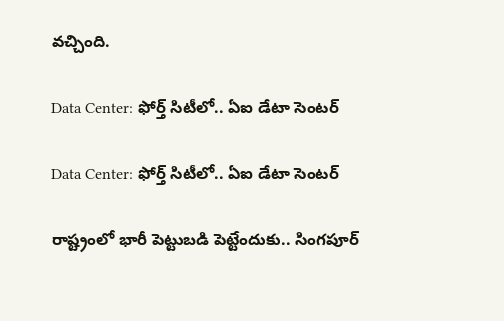వచ్చింది.

Data Center: ఫోర్త్‌ సిటీలో.. ఏఐ డేటా సెంటర్‌

Data Center: ఫోర్త్‌ సిటీలో.. ఏఐ డేటా సెంటర్‌

రాష్ట్రంలో భారీ పెట్టుబడి పెట్టేందుకు.. సింగపూర్‌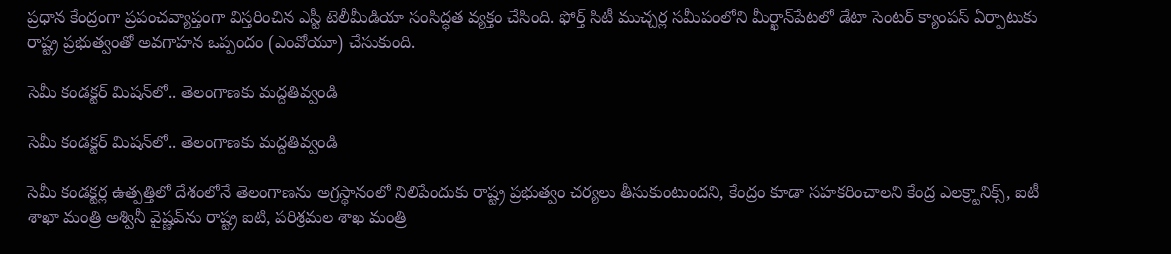ప్రధాన కేంద్రంగా ప్రపంచవ్యాప్తంగా విస్తరించిన ఎస్టీ టెలీమీడియా సంసిద్ధత వ్యక్తం చేసింది. ఫోర్త్‌ సిటీ ముచ్చర్ల సమీపంలోని మీర్ఖాన్‌పేటలో డేటా సెంటర్‌ క్యాంపస్‌ ఏర్పాటుకు రాష్ట్ర ప్రభుత్వంతో అవగాహన ఒప్పందం (ఎంవోయూ) చేసుకుంది.

సెమీ కండక్టర్‌ మిషన్‌లో.. తెలంగాణకు మద్దతివ్వండి

సెమీ కండక్టర్‌ మిషన్‌లో.. తెలంగాణకు మద్దతివ్వండి

సెమీ కండక్టర్ల ఉత్పత్తిలో దేశంలోనే తెలంగాణను అగ్రస్థానంలో నిలిపేందుకు రాష్ట్ర ప్రభుత్వం చర్యలు తీసుకుంటుందని, కేంద్రం కూడా సహకరించాలని కేంద్ర ఎలక్ర్టానిక్స్‌, ఐటీ శాఖా మంత్రి అశ్వినీ వైష్ణవ్‌ను రాష్ట్ర ఐటి, పరిశ్రమల శాఖ మంత్రి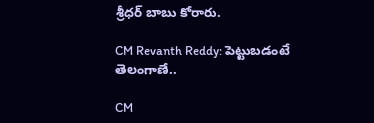శ్రీధర్‌ బాబు కోరారు.

CM Revanth Reddy: పెట్టుబడంటే తెలంగాణే..

CM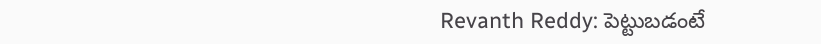Revanth Reddy: పెట్టుబడంటే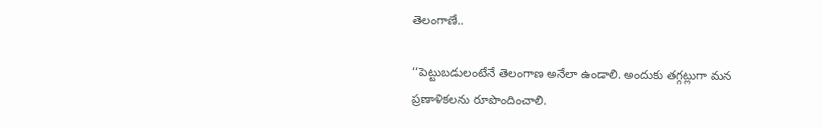తెలంగాణే..

‘‘పెట్టుబడులంటేనే తెలంగాణ అనేలా ఉండాలి. అందుకు తగ్గట్లుగా మన ప్రణాళికలను రూపొందించాలి.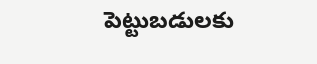పెట్టుబడులకు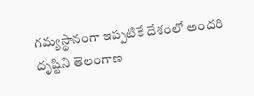గమ్యస్థానంగా ఇప్పటికే దేశంలో అందరి దృష్టిని తెలంగాణ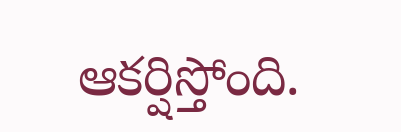ఆకర్షిస్తోంది.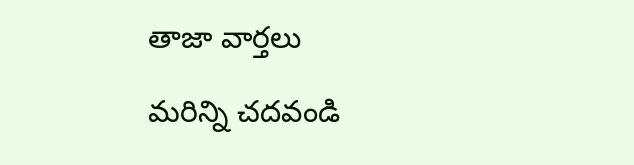తాజా వార్తలు

మరిన్ని చదవండి